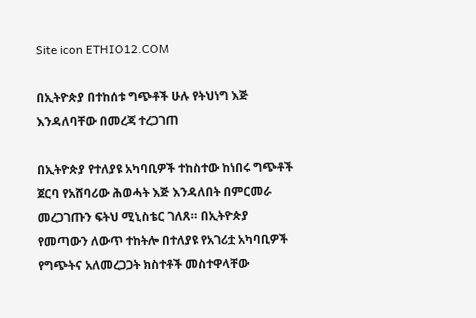Site icon ETHIO12.COM

በኢትዮጵያ በተከሰቱ ግጭቶች ሁሉ የትህነግ እጅ እንዳለባቸው በመረጃ ተረጋገጠ

በኢትዮጵያ የተለያዩ አካባቢዎች ተከስተው ከነበሩ ግጭቶች ጀርባ የአሸባሪው ሕወሓት እጅ እንዳለበት በምርመራ መረጋገጡን ፍትህ ሚኒስቴር ገለጸ። በኢትዮጵያ የመጣውን ለውጥ ተከትሎ በተለያዩ የአገሪቷ አካባቢዎች የግጭትና አለመረጋጋት ክስተቶች መስተዋላቸው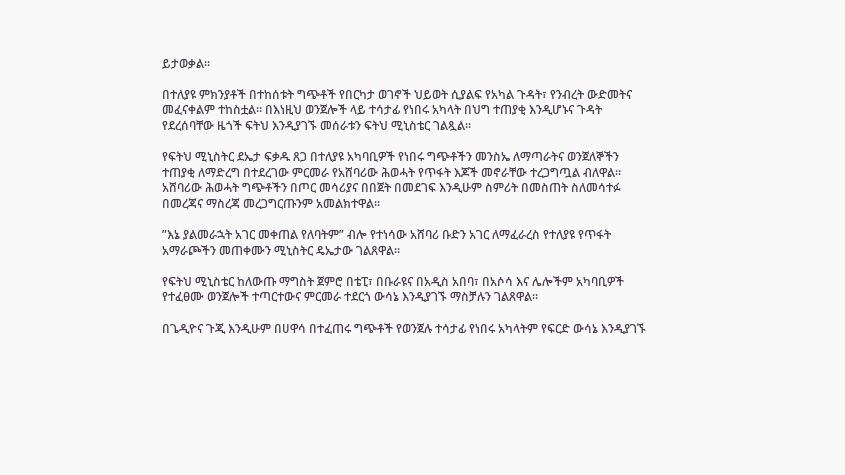ይታወቃል።

በተለያዩ ምክንያቶች በተከሰቱት ግጭቶች የበርካታ ወገኖች ህይወት ሲያልፍ የአካል ጉዳት፣ የንብረት ውድመትና መፈናቀልም ተከስቷል። በእነዚህ ወንጀሎች ላይ ተሳታፊ የነበሩ አካላት በህግ ተጠያቂ እንዲሆኑና ጉዳት የደረሰባቸው ዜጎች ፍትህ እንዲያገኙ መሰራቱን ፍትህ ሚኒስቴር ገልጿል።

የፍትህ ሚኒስትር ደኤታ ፍቃዱ ጸጋ በተለያዩ አካባቢዎች የነበሩ ግጭቶችን መንስኤ ለማጣራትና ወንጀለኞችን ተጠያቂ ለማድረግ በተደረገው ምርመራ የአሸባሪው ሕወሓት የጥፋት እጆች መኖራቸው ተረጋግጧል ብለዋል። አሸባሪው ሕወሓት ግጭቶችን በጦር መሳሪያና በበጀት በመደገፍ እንዲሁም ስምሪት በመስጠት ስለመሳተፉ በመረጃና ማስረጃ መረጋግርጡንም አመልክተዋል።

”እኔ ያልመራኋት አገር መቀጠል የለባትም” ብሎ የተነሳው አሸባሪ ቡድን አገር ለማፈራረስ የተለያዩ የጥፋት አማራጮችን መጠቀሙን ሚኒስትር ዴኤታው ገልጸዋል።

የፍትህ ሚኒስቴር ከለውጡ ማግስት ጀምሮ በቴፒ፣ በቡራዩና በአዲስ አበባ፣ በአሶሳ እና ሌሎችም አካባቢዎች የተፈፀሙ ወንጀሎች ተጣርተውና ምርመራ ተደርጎ ውሳኔ እንዲያገኙ ማስቻሉን ገልጸዋል።

በጌዲዮና ጉጂ እንዲሁም በሀዋሳ በተፈጠሩ ግጭቶች የወንጀሉ ተሳታፊ የነበሩ አካላትም የፍርድ ውሳኔ እንዲያገኙ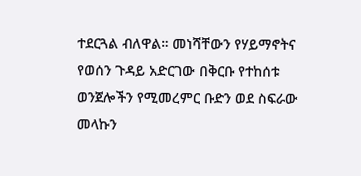ተደርጓል ብለዋል። መነሻቸውን የሃይማኖትና የወሰን ጉዳይ አድርገው በቅርቡ የተከሰቱ ወንጀሎችን የሚመረምር ቡድን ወደ ስፍራው መላኩን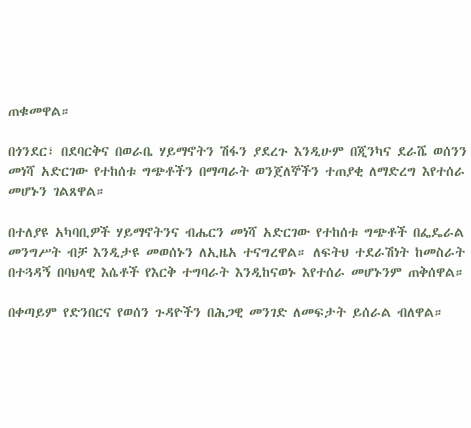ጠቁመዋል።

በጎንደር፣ በደባርቅና በወራቤ ሃይማኖትን ሽፋን ያደረጉ እንዲሁም በጂንካና ደራሼ ወሰንን መነሻ አድርገው የተከሰቱ ግጭቶችን በማጣራት ወንጀለኞችን ተጠያቂ ለማድረግ እየተሰራ መሆኑን ገልጸዋል።

በተለያዩ አካባቢዎች ሃይማኖትንና ብሔርን መነሻ አድርገው የተከሰቱ ግጭቶች በፌዴራል መንግሥት ብቻ እንዲታዩ መወሰኑን ለኢዜአ ተናግረዋል። ለፍትህ ተደራሽነት ከመስራት በተጓዳኝ በባህላዊ እሴቶች የእርቅ ተግባራት እንዲከናወኑ እየተሰራ መሆኑንም ጠቅሰዋል።

በቀጣይም የድንበርና የወሰን ጉዳዮችን በሕጋዊ መንገድ ለመፍታት ይሰራል ብለዋል።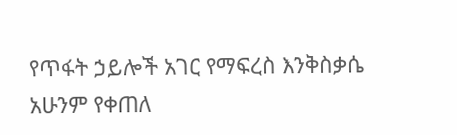የጥፋት ኃይሎች አገር የማፍረስ እንቅስቃሴ አሁንም የቀጠለ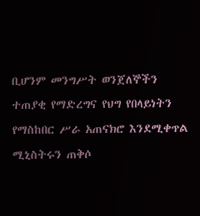ቢሆንም መንግሥት ወንጀለኞችን ተጠያቂ የማድረግና የህግ የበላይነትን የማስከበር ሥራ አጠናክሮ እንደሚቀጥል ሚኒስትሩን ጠቅሶ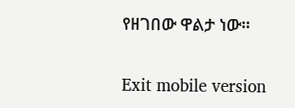የዘገበው ዋልታ ነው።

Exit mobile version